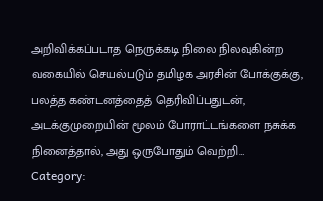அறிவிக்கப்படாத நெருக்கடி நிலை நிலவுகின்ற வகையில் செயல்படும் தமிழக அரசின் போக்குக்கு, பலத்த கண்டனத்தைத் தெரிவிப்பதுடன், அடக்குமுறையின் மூலம் போராட்டங்களை நசுக்க நினைத்தால், அது ஒருபோதும் வெற்றி…
Category: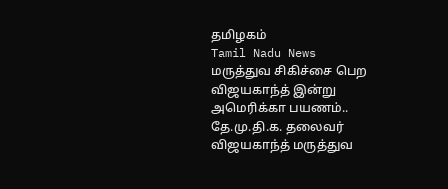தமிழகம்
Tamil Nadu News
மருத்துவ சிகிச்சை பெற விஜயகாந்த் இன்று அமெரிக்கா பயணம்..
தே.மு.தி.க. தலைவர் விஜயகாந்த் மருத்துவ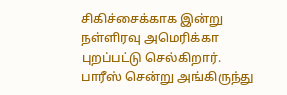சிகிச்சைக்காக இன்று நள்ளிரவு அமெரிக்கா புறப்பட்டு செல்கிறார். பாரீஸ் சென்று அங்கிருந்து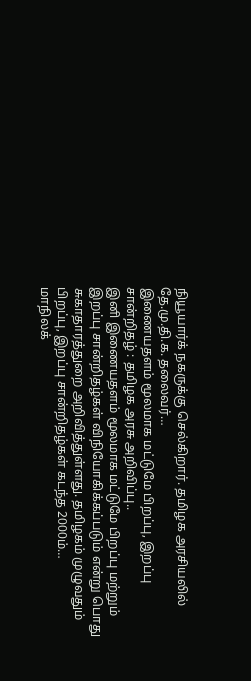நியூயார்க் நகருக்கு செல்கிறார். தமிழக அரசியலில் தே.மு.தி.க. தலைவர்…
இணையதளம் மூலமாக மட்டுமே பிறப்பு, இறப்பு சான்றிதழ் : தமிழக அரசு அறிவிப்பு..
இனி இணையதளம் மூலமாக மட்டுமே பிறப்பு மற்றும் இறப்பு சான்றிதழ்கள் விநியோகிக்கப்படும் என்று பொது சுகாதாரத்துறை அறிவித்துள்ளது. தமிழகம் முழுவதும் பிறப்பு, இறப்பு சான்றிதழ்கள் கடந்த 2000ம்…
மாநிலக்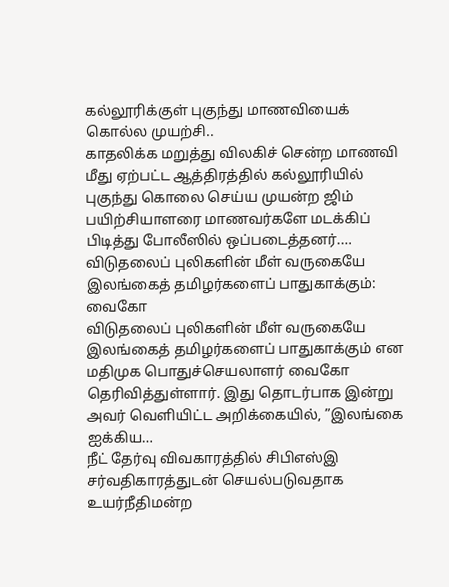கல்லூரிக்குள் புகுந்து மாணவியைக் கொல்ல முயற்சி..
காதலிக்க மறுத்து விலகிச் சென்ற மாணவி மீது ஏற்பட்ட ஆத்திரத்தில் கல்லூரியில் புகுந்து கொலை செய்ய முயன்ற ஜிம் பயிற்சியாளரை மாணவர்களே மடக்கிப் பிடித்து போலீஸில் ஒப்படைத்தனர்.…
விடுதலைப் புலிகளின் மீள் வருகையே இலங்கைத் தமிழர்களைப் பாதுகாக்கும்: வைகோ
விடுதலைப் புலிகளின் மீள் வருகையே இலங்கைத் தமிழர்களைப் பாதுகாக்கும் என மதிமுக பொதுச்செயலாளர் வைகோ தெரிவித்துள்ளார். இது தொடர்பாக இன்று அவர் வெளியிட்ட அறிக்கையில், ”இலங்கை ஐக்கிய…
நீட் தேர்வு விவகாரத்தில் சிபிஎஸ்இ சர்வதிகாரத்துடன் செயல்படுவதாக உயர்நீதிமன்ற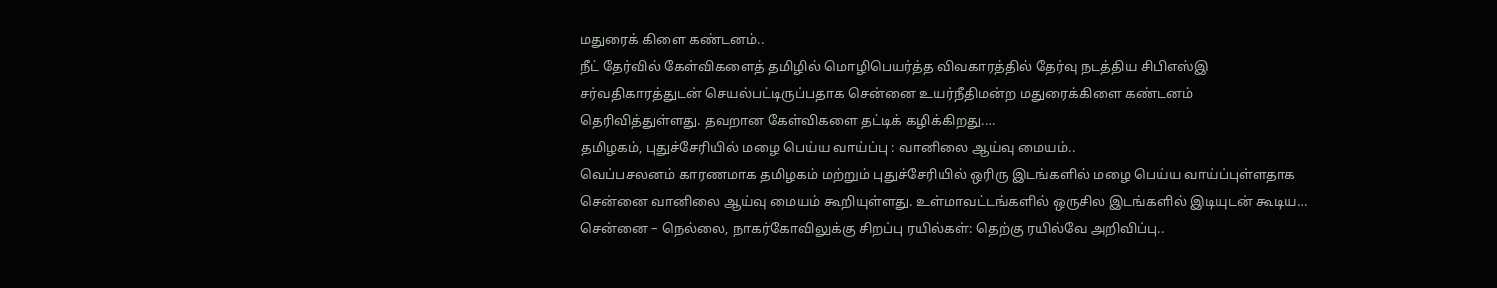மதுரைக் கிளை கண்டனம்..
நீட் தேர்வில் கேள்விகளைத் தமிழில் மொழிபெயர்த்த விவகாரத்தில் தேர்வு நடத்திய சிபிஎஸ்இ சர்வதிகாரத்துடன் செயல்பட்டிருப்பதாக சென்னை உயர்நீதிமன்ற மதுரைக்கிளை கண்டனம் தெரிவித்துள்ளது. தவறான கேள்விகளை தட்டிக் கழிக்கிறது.…
தமிழகம், புதுச்சேரியில் மழை பெய்ய வாய்ப்பு : வானிலை ஆய்வு மையம்..
வெப்பசலனம் காரணமாக தமிழகம் மற்றும் புதுச்சேரியில் ஒரிரு இடங்களில் மழை பெய்ய வாய்ப்புள்ளதாக சென்னை வானிலை ஆய்வு மையம் கூறியுள்ளது. உள்மாவட்டங்களில் ஒருசில இடங்களில் இடியுடன் கூடிய…
சென்னை – நெல்லை, நாகர்கோவிலுக்கு சிறப்பு ரயில்கள்: தெற்கு ரயில்வே அறிவிப்பு..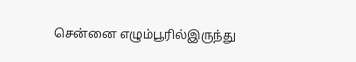சென்னை எழும்பூரில்இருந்து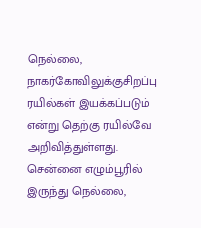நெல்லை, நாகர்கோவிலுக்குசிறப்பு ரயில்கள் இயக்கப்படும் என்று தெற்கு ரயில்வே அறிவித்துள்ளது. சென்னை எழும்பூரில் இருந்து நெல்லை,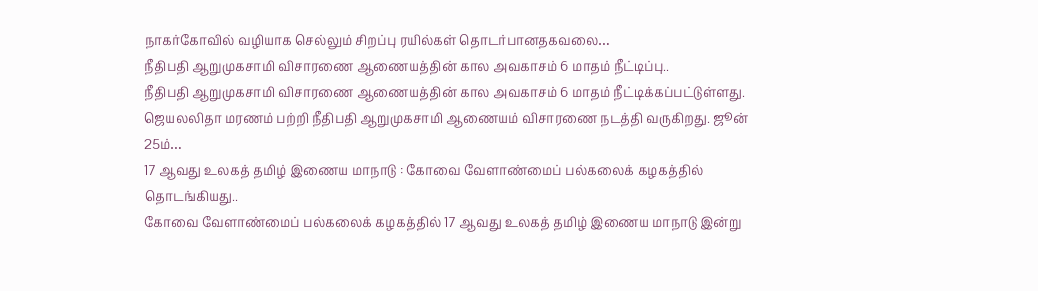நாகர்கோவில் வழியாக செல்லும் சிறப்பு ரயில்கள் தொடர்பானதகவலை…
நீதிபதி ஆறுமுகசாமி விசாரணை ஆணையத்தின் கால அவகாசம் 6 மாதம் நீட்டிப்பு..
நீதிபதி ஆறுமுகசாமி விசாரணை ஆணையத்தின் கால அவகாசம் 6 மாதம் நீட்டிக்கப்பட்டுள்ளது. ஜெயலலிதா மரணம் பற்றி நீதிபதி ஆறுமுகசாமி ஆணையம் விசாரணை நடத்தி வருகிறது. ஜூன் 25ம்…
17 ஆவது உலகத் தமிழ் இணைய மாநாடு : கோவை வேளாண்மைப் பல்கலைக் கழகத்தில் தொடங்கியது..
கோவை வேளாண்மைப் பல்கலைக் கழகத்தில் 17 ஆவது உலகத் தமிழ் இணைய மாநாடு இன்று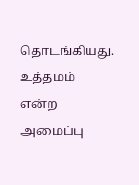தொடங்கியது. உத்தமம் என்ற அமைப்பு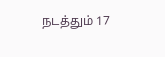நடத்தும் 17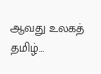ஆவது உலகத் தமிழ்…